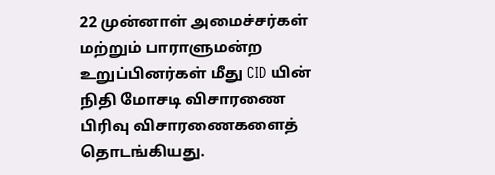22 முன்னாள் அமைச்சர்கள் மற்றும் பாராளுமன்ற உறுப்பினர்கள் மீது CID யின் நிதி மோசடி விசாரணை பிரிவு விசாரணைகளைத் தொடங்கியது.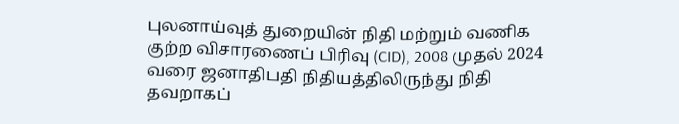புலனாய்வுத் துறையின் நிதி மற்றும் வணிக குற்ற விசாரணைப் பிரிவு (CID), 2008 முதல் 2024 வரை ஜனாதிபதி நிதியத்திலிருந்து நிதி தவறாகப்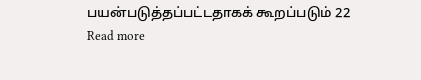பயன்படுத்தப்பட்டதாகக் கூறப்படும் 22
Read more